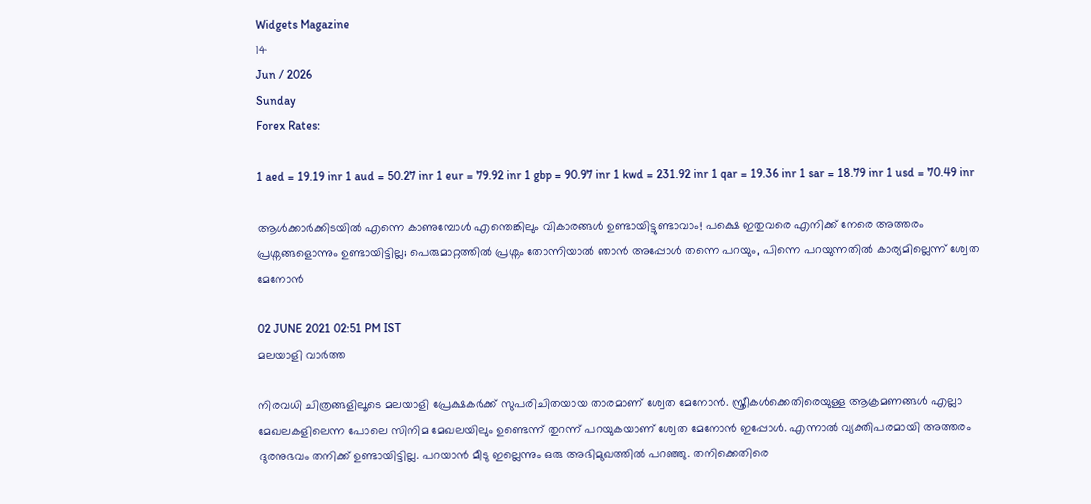Widgets Magazine
14
Jun / 2026
Sunday
Forex Rates:

1 aed = 19.19 inr 1 aud = 50.27 inr 1 eur = 79.92 inr 1 gbp = 90.97 inr 1 kwd = 231.92 inr 1 qar = 19.36 inr 1 sar = 18.79 inr 1 usd = 70.49 inr

ആള്‍ക്കാര്‍ക്കിടയില്‍ എന്നെ കാണുമ്പോള്‍ എന്തെങ്കിലും വികാരങ്ങള്‍ ഉണ്ടായിട്ടുണ്ടാവാം! പക്ഷെ ഇതുവരെ എനിക്ക് നേരെ അത്തരം പ്രശ്നങ്ങളൊന്നും ഉണ്ടായിട്ടില്ല; പെരുമാറ്റത്തില്‍ പ്രശ്നം തോന്നിയാല്‍ ഞാന്‍ അപ്പോള്‍ തന്നെ പറയും, പിന്നെ പറയുന്നതില്‍ കാര്യമില്ലെന്ന് ശ്വേത മേനോന്‍

02 JUNE 2021 02:51 PM IST
മലയാളി വാര്‍ത്ത

നിരവധി ചിത്രങ്ങളിലൂടെ മലയാളി പ്രേക്ഷകര്‍ക്ക് സുപരിചിതയായ താരമാണ് ശ്വേത മേനോന്‍. സ്ത്രീകള്‍ക്കെതിരെയുള്ള ആക്രമണങ്ങള്‍ എല്ലാ മേഖലകളിലെന്ന പോലെ സിനിമ മേഖലയിലും ഉണ്ടെന്ന് തുറന്ന് പറയുകയാണ് ശ്വേത മേനോന്‍ ഇപ്പോള്‍. എന്നാല്‍ വ്യക്തിപരമായി അത്തരം ദുരനുഭവം തനിക്ക് ഉണ്ടായിട്ടില്ല. പറയാന്‍ മീടു ഇല്ലെന്നും ഒരു അഭിമുഖത്തില്‍ പറഞ്ഞു. തനിക്കെതിരെ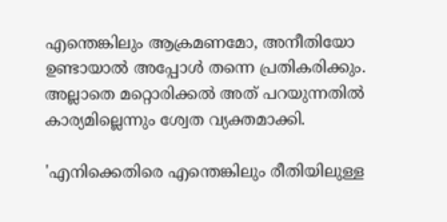എന്തെങ്കിലും ആക്രമണമോ, അനീതിയോ ഉണ്ടായാല്‍ അപ്പോള്‍ തന്നെ പ്രതികരിക്കും. അല്ലാതെ മറ്റൊരിക്കല്‍ അത് പറയുന്നതില്‍ കാര്യമില്ലെന്നും ശ്വേത വ്യക്തമാക്കി.

'എനിക്കെതിരെ എന്തെങ്കിലും രീതിയിലുള്ള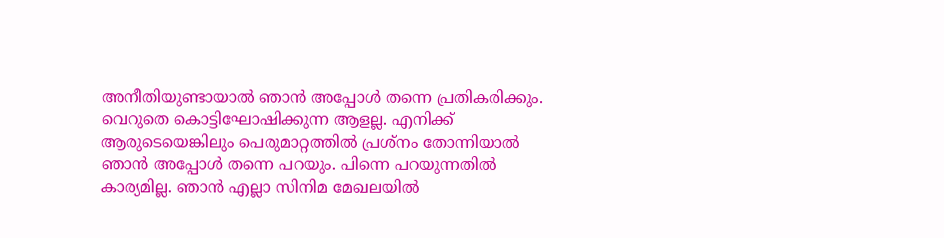അനീതിയുണ്ടായാല്‍ ഞാന്‍ അപ്പോള്‍ തന്നെ പ്രതികരിക്കും. വെറുതെ കൊട്ടിഘോഷിക്കുന്ന ആളല്ല. എനിക്ക് ആരുടെയെങ്കിലും പെരുമാറ്റത്തില്‍ പ്രശ്നം തോന്നിയാല്‍ ഞാന്‍ അപ്പോള്‍ തന്നെ പറയും. പിന്നെ പറയുന്നതില്‍ കാര്യമില്ല. ഞാന്‍ എല്ലാ സിനിമ മേഖലയില്‍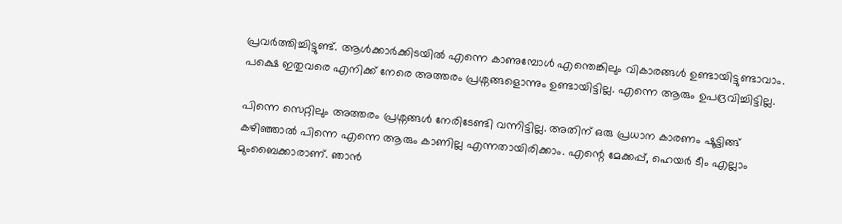പ്രവര്‍ത്തിച്ചിട്ടുണ്ട്. ആള്‍ക്കാര്‍ക്കിടയില്‍ എന്നെ കാണുമ്പോള്‍ എന്തെങ്കിലും വികാരങ്ങള്‍ ഉണ്ടായിട്ടുണ്ടാവാം. പക്ഷെ ഇതുവരെ എനിക്ക് നേരെ അത്തരം പ്രശ്നങ്ങളൊന്നും ഉണ്ടായിട്ടില്ല. എന്നെ ആരും ഉപദ്രവിച്ചിട്ടില്ല.

പിന്നെ സെറ്റിലും അത്തരം പ്രശ്നങ്ങള്‍ നേരിടേണ്ടി വന്നിട്ടില്ല. അതിന് ഒരു പ്രധാന കാരണം ഷൂട്ടിങ്ങ് കഴിഞ്ഞാല്‍ പിന്നെ എന്നെ ആരും കാണില്ല എന്നതായിരിക്കാം. എന്റെ മേക്കപ്പ്, ഹെയര്‍ ടീം എല്ലാം മുംബൈക്കാരാണ്. ഞാന്‍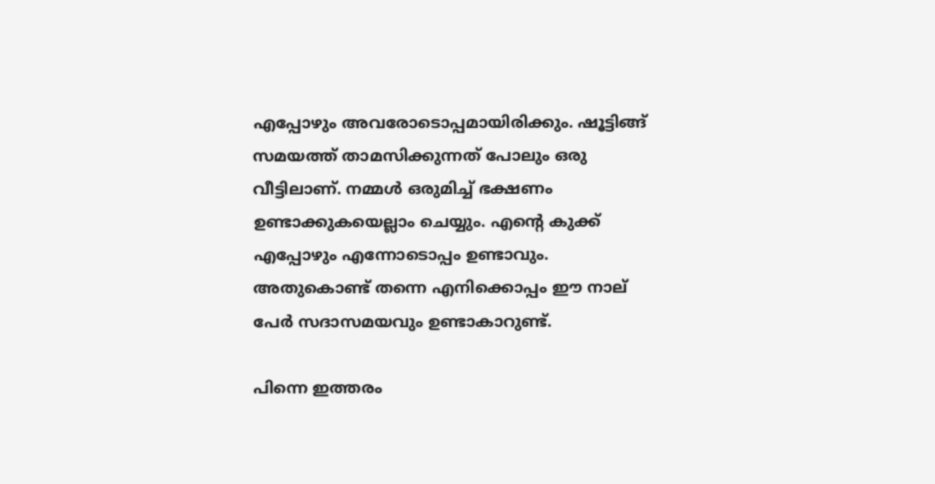എപ്പോഴും അവരോടൊപ്പമായിരിക്കും. ഷൂട്ടിങ്ങ് സമയത്ത് താമസിക്കുന്നത് പോലും ഒരു വീട്ടിലാണ്. നമ്മള്‍ ഒരുമിച്ച് ഭക്ഷണം ഉണ്ടാക്കുകയെല്ലാം ചെയ്യും. എന്റെ കുക്ക് എപ്പോഴും എന്നോടൊപ്പം ഉണ്ടാവും. അതുകൊണ്ട് തന്നെ എനിക്കൊപ്പം ഈ നാല് പേര്‍ സദാസമയവും ഉണ്ടാകാറുണ്ട്.

പിന്നെ ഇത്തരം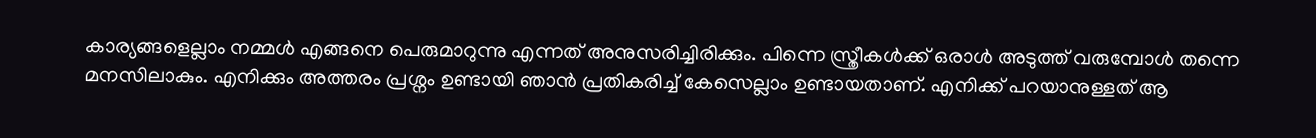കാര്യങ്ങളെല്ലാം നമ്മള്‍ എങ്ങനെ പെരുമാറുന്നു എന്നത് അനുസരിച്ചിരിക്കും. പിന്നെ സ്ത്രീകള്‍ക്ക് ഒരാള്‍ അടുത്ത് വരുമ്പോള്‍ തന്നെ മനസിലാകും. എനിക്കും അത്തരം പ്രശ്നം ഉണ്ടായി ഞാന്‍ പ്രതികരിച്ച് കേസെല്ലാം ഉണ്ടായതാണ്. എനിക്ക് പറയാനുള്ളത് ആ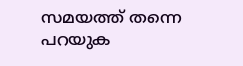സമയത്ത് തന്നെ പറയുക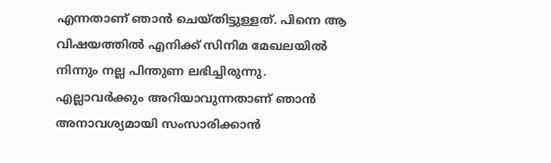എന്നതാണ് ഞാന്‍ ചെയ്തിട്ടുള്ളത്. പിന്നെ ആ വിഷയത്തില്‍ എനിക്ക് സിനിമ മേഖലയില്‍ നിന്നും നല്ല പിന്തുണ ലഭിച്ചിരുന്നു. എല്ലാവര്‍ക്കും അറിയാവുന്നതാണ് ഞാന്‍ അനാവശ്യമായി സംസാരിക്കാന്‍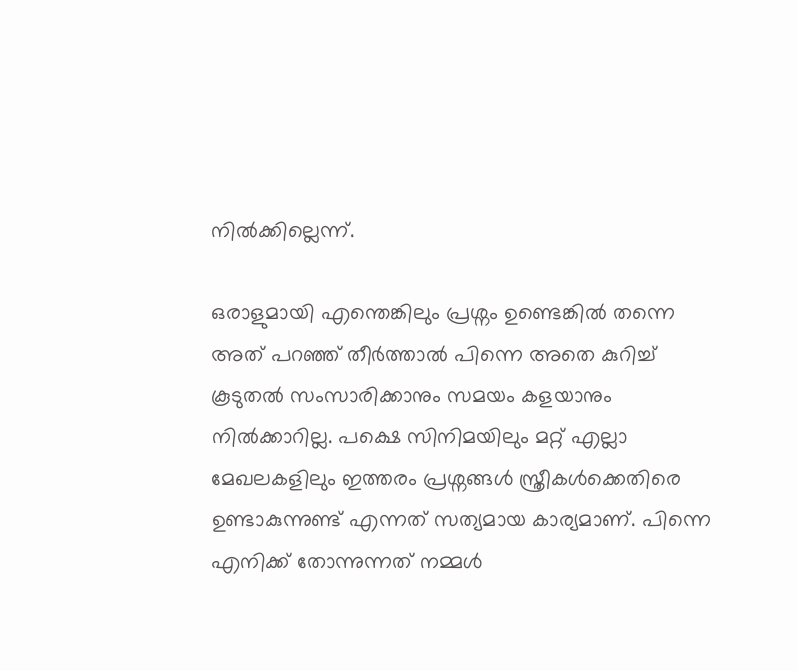നില്‍ക്കില്ലെന്ന്.

ഒരാളുമായി എന്തെങ്കിലും പ്രശ്നം ഉണ്ടെങ്കില്‍ തന്നെ അത് പറഞ്ഞ് തീര്‍ത്താല്‍ പിന്നെ അതെ കുറിച്ച് കൂടുതല്‍ സംസാരിക്കാനും സമയം കളയാനും നില്‍ക്കാറില്ല. പക്ഷെ സിനിമയിലും മറ്റ് എല്ലാ മേഖലകളിലും ഇത്തരം പ്രശ്നങ്ങള്‍ സ്ത്രീകള്‍ക്കെതിരെ ഉണ്ടാകുന്നുണ്ട് എന്നത് സത്യമായ കാര്യമാണ്. പിന്നെ എനിക്ക് തോന്നുന്നത് നമ്മള്‍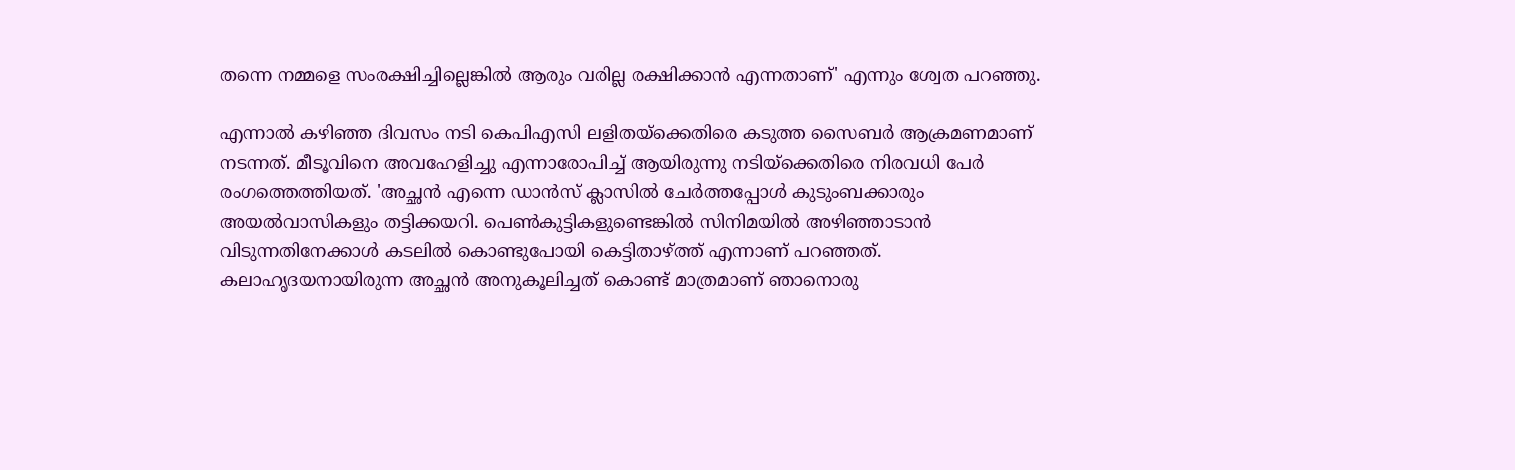തന്നെ നമ്മളെ സംരക്ഷിച്ചില്ലെങ്കില്‍ ആരും വരില്ല രക്ഷിക്കാന്‍ എന്നതാണ്' എന്നും ശ്വേത പറഞ്ഞു.

എന്നാല്‍ കഴിഞ്ഞ ദിവസം നടി കെപിഎസി ലളിതയ്‌ക്കെതിരെ കടുത്ത സൈബര്‍ ആക്രമണമാണ് നടന്നത്. മീടൂവിനെ അവഹേളിച്ചു എന്നാരോപിച്ച് ആയിരുന്നു നടിയ്‌ക്കെതിരെ നിരവധി പേര്‍ രംഗത്തെത്തിയത്. 'അച്ഛന്‍ എന്നെ ഡാന്‍സ് ക്ലാസില്‍ ചേര്‍ത്തപ്പോള്‍ കുടുംബക്കാരും അയല്‍വാസികളും തട്ടിക്കയറി. പെണ്‍കുട്ടികളുണ്ടെങ്കില്‍ സിനിമയില്‍ അഴിഞ്ഞാടാന്‍ വിടുന്നതിനേക്കാള്‍ കടലില്‍ കൊണ്ടുപോയി കെട്ടിതാഴ്ത്ത് എന്നാണ് പറഞ്ഞത്. കലാഹൃദയനായിരുന്ന അച്ഛന്‍ അനുകൂലിച്ചത് കൊണ്ട് മാത്രമാണ് ഞാനൊരു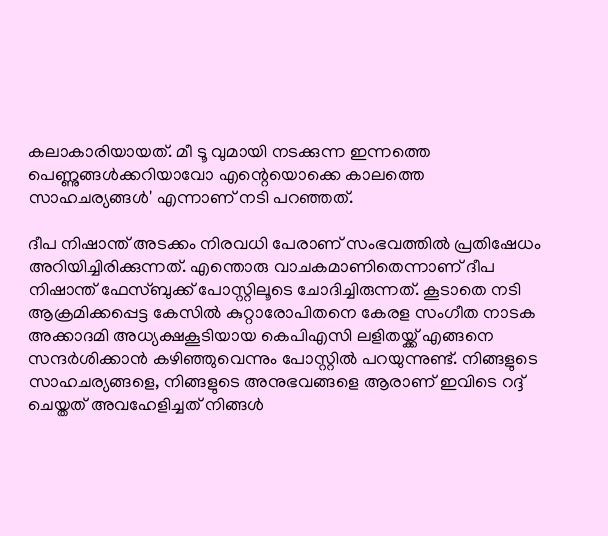കലാകാരിയായത്. മീ ടൂ വുമായി നടക്കുന്ന ഇന്നത്തെ പെണ്ണുങ്ങള്‍ക്കറിയാവോ എന്റെയൊക്കെ കാലത്തെ സാഹചര്യങ്ങള്‍' എന്നാണ് നടി പറഞ്ഞത്.

ദീപ നിഷാന്ത് അടക്കം നിരവധി പേരാണ് സംഭവത്തില്‍ പ്രതിഷേധം അറിയിച്ചിരിക്കുന്നത്. എന്തൊരു വാചകമാണിതെന്നാണ് ദീപ നിഷാന്ത് ഫേസ്ബുക്ക് പോസ്റ്റിലൂടെ ചോദിച്ചിരുന്നത്. കൂടാതെ നടി ആക്രമിക്കപ്പെട്ട കേസില്‍ കുറ്റാരോപിതനെ കേരള സംഗീത നാടക അക്കാദമി അധ്യക്ഷകൂടിയായ കെപിഎസി ലളിതയ്ക്ക് എങ്ങനെ സന്ദര്‍ശിക്കാന്‍ കഴിഞ്ഞുവെന്നും പോസ്റ്റില്‍ പറയുന്നുണ്ട്. നിങ്ങളുടെ സാഹചര്യങ്ങളെ, നിങ്ങളുടെ അനുഭവങ്ങളെ ആരാണ് ഇവിടെ റദ്ദ് ചെയ്തത് അവഹേളിച്ചത് നിങ്ങള്‍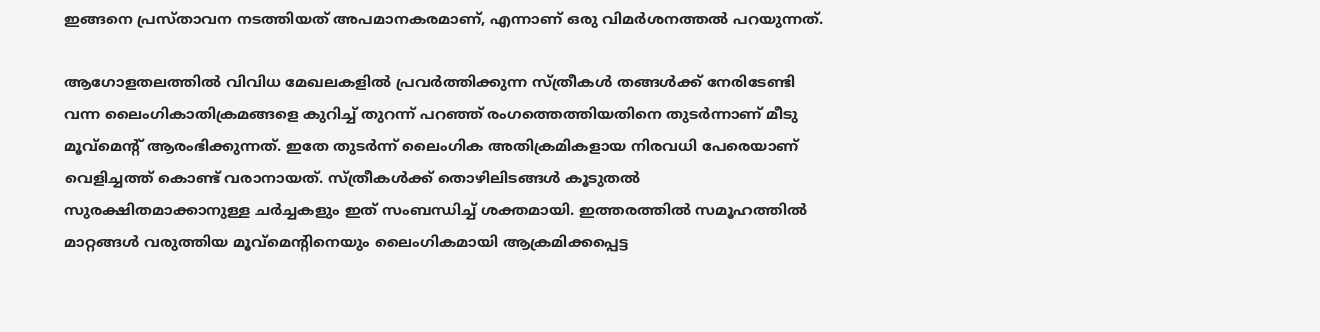ഇങ്ങനെ പ്രസ്താവന നടത്തിയത് അപമാനകരമാണ്, എന്നാണ് ഒരു വിമര്‍ശനത്തല്‍ പറയുന്നത്.

ആഗോളതലത്തില്‍ വിവിധ മേഖലകളില്‍ പ്രവര്‍ത്തിക്കുന്ന സ്ത്രീകള്‍ തങ്ങള്‍ക്ക് നേരിടേണ്ടി വന്ന ലൈംഗികാതിക്രമങ്ങളെ കുറിച്ച് തുറന്ന് പറഞ്ഞ് രംഗത്തെത്തിയതിനെ തുടര്‍ന്നാണ് മീടു മൂവ്മെന്റ് ആരംഭിക്കുന്നത്. ഇതേ തുടര്‍ന്ന് ലൈംഗിക അതിക്രമികളായ നിരവധി പേരെയാണ് വെളിച്ചത്ത് കൊണ്ട് വരാനായത്. സ്ത്രീകള്‍ക്ക് തൊഴിലിടങ്ങള്‍ കൂടുതല്‍ സുരക്ഷിതമാക്കാനുള്ള ചര്‍ച്ചകളും ഇത് സംബന്ധിച്ച് ശക്തമായി. ഇത്തരത്തില്‍ സമൂഹത്തില്‍ മാറ്റങ്ങള്‍ വരുത്തിയ മൂവ്മെന്റിനെയും ലൈംഗികമായി ആക്രമിക്കപ്പെട്ട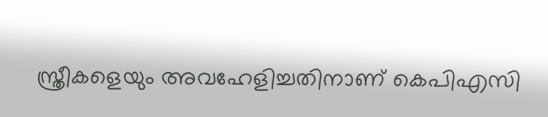സ്ത്രീകളെയും അവഹേളിച്ചതിനാണ് കെപിഎസി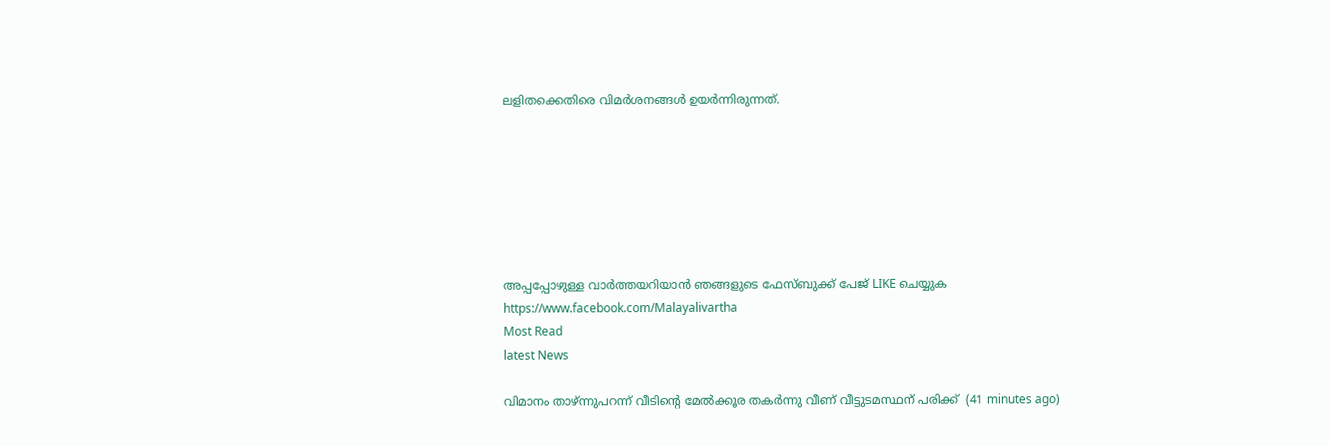ലളിതക്കെതിരെ വിമര്‍ശനങ്ങള്‍ ഉയര്‍ന്നിരുന്നത്.







അപ്പപ്പോഴുള്ള വാര്‍ത്തയറിയാന്‍ ഞങ്ങളുടെ ഫേസ്‌ബുക്ക്‌ പേജ് LIKE ചെയ്യുക
https://www.facebook.com/Malayalivartha
Most Read
latest News

വിമാനം താഴ്ന്നുപറന്ന് വീടിന്റെ മേല്‍ക്കൂര തകര്‍ന്നു വീണ് വീട്ടുടമസ്ഥന് പരിക്ക്  (41 minutes ago)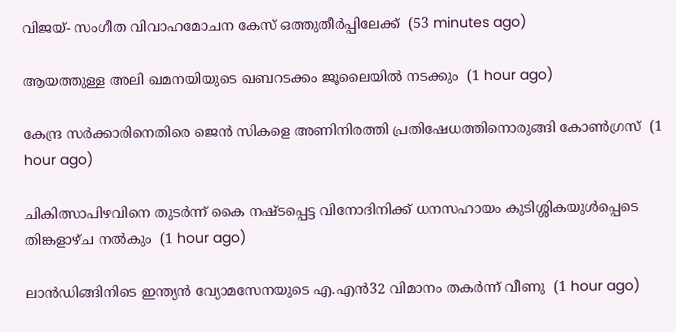വിജയ്- സംഗീത വിവാഹമോചന കേസ് ഒത്തുതീര്‍പ്പിലേക്ക്  (53 minutes ago)

ആയത്തുള്ള അലി ഖമനയിയുടെ ഖബറടക്കം ജൂലൈയില്‍ നടക്കും  (1 hour ago)

കേന്ദ്ര സര്‍ക്കാരിനെതിരെ ജെന്‍ സികളെ അണിനിരത്തി പ്രതിഷേധത്തിനൊരുങ്ങി കോണ്‍ഗ്രസ്  (1 hour ago)

ചികിത്സാപിഴവിനെ തുടര്‍ന്ന് കൈ നഷ്ടപ്പെട്ട വിനോദിനിക്ക് ധനസഹായം കുടിശ്ശികയുള്‍പ്പെടെ തിങ്കളാഴ്ച നല്‍കും  (1 hour ago)

ലാന്‍ഡിങ്ങിനിടെ ഇന്ത്യന്‍ വ്യോമസേനയുടെ എ.എന്‍32 വിമാനം തകര്‍ന്ന് വീണു  (1 hour ago)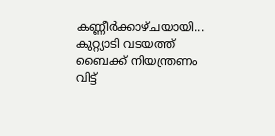കണ്ണീർക്കാഴ്ചയായി... കുറ്റ്യാടി വടയത്ത് ബൈക്ക് നിയന്ത്രണം വിട്ട്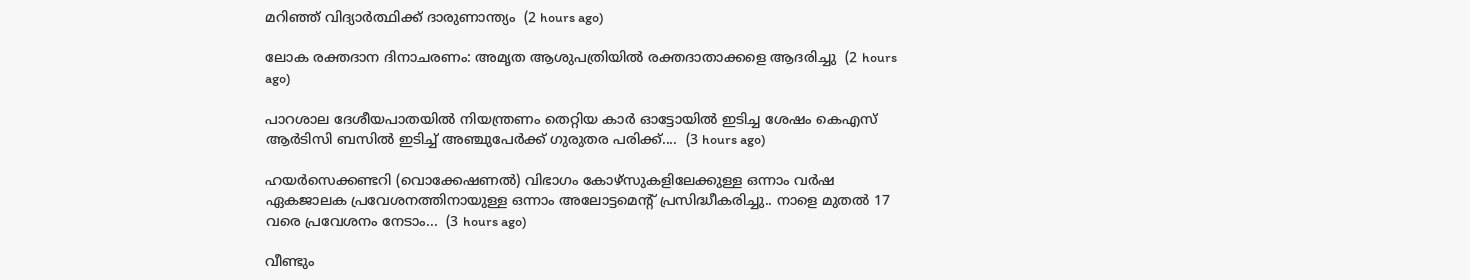മറിഞ്ഞ് വിദ്യാർത്ഥിക്ക് ദാരുണാന്ത്യം  (2 hours ago)

ലോക രക്തദാന ദിനാചരണം: അമൃത ആശുപത്രിയിൽ രക്തദാതാക്കളെ ആദരിച്ചു  (2 hours ago)

പാറശാല ദേശീയപാതയില്‍ നിയന്ത്രണം തെറ്റിയ കാര്‍ ഓട്ടോയില്‍ ഇടിച്ച ശേഷം കെഎസ് ആര്‍ടിസി ബസില്‍ ഇടിച്ച് അഞ്ചുപേര്‍ക്ക് ഗുരുതര പരിക്ക്....  (3 hours ago)

ഹയർസെക്കണ്ടറി (വൊക്കേഷണൽ) വിഭാഗം കോഴ്സുകളിലേക്കുള്ള ഒന്നാം വർഷ ഏകജാലക പ്രവേശനത്തിനായുള്ള ഒന്നാം അലോട്ടമെന്റ് പ്രസിദ്ധീകരിച്ചു.. നാളെ മുതൽ 17 വരെ പ്രവേശനം നേടാം...  (3 hours ago)

വീണ്ടും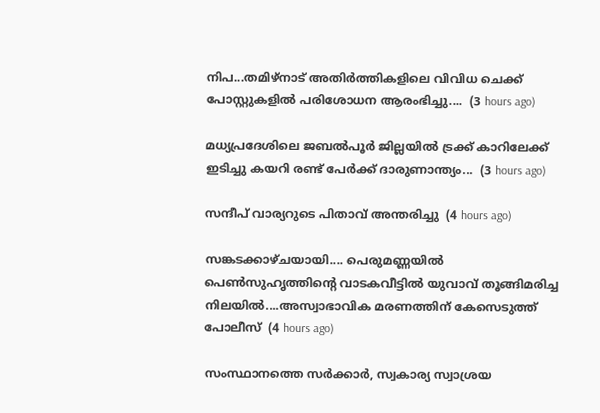നിപ...തമിഴ്നാട് അതിർത്തികളിലെ വിവിധ ചെക്ക് പോസ്റ്റുകളിൽ പരിശോധന ആരംഭിച്ചു....  (3 hours ago)

മധ്യപ്രദേശിലെ ജബൽപൂർ ജില്ലയിൽ ട്രക്ക് കാറിലേക്ക് ഇടിച്ചു കയറി രണ്ട് പേർക്ക് ദാരുണാന്ത‍്യം...  (3 hours ago)

സന്ദീപ് വാര്യറുടെ പിതാവ് അന്തരിച്ചു  (4 hours ago)

സങ്കടക്കാഴ്ചയായി.... പെരുമണ്ണയിൽ പെൺസുഹൃത്തിന്റെ വാടകവീട്ടിൽ യുവാവ്‌ തൂങ്ങിമരിച്ച നിലയിൽ....അസ്വാഭാവിക മരണത്തിന് കേസെടുത്ത് പോലീസ്  (4 hours ago)

സംസ്ഥാനത്തെ സർക്കാർ, സ്വകാര്യ സ്വാശ്രയ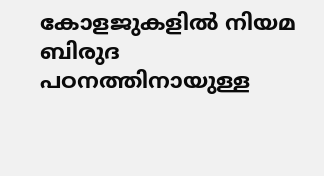കോളജുകളിൽ നിയമ ബിരുദ പഠനത്തിനായുള്ള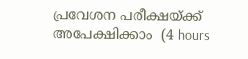പ്രവേശന പരീക്ഷയ്ക്ക് അപേക്ഷിക്കാം  (4 hours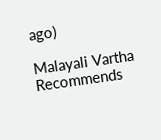ago)

Malayali Vartha Recommends